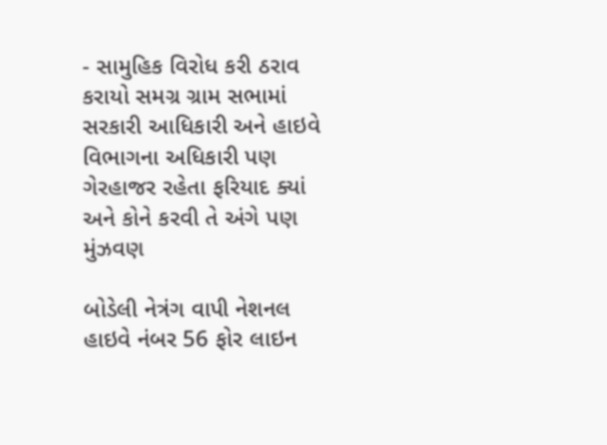- સામુહિક વિરોધ કરી ઠરાવ કરાયો સમગ્ર ગ્રામ સભામાં સરકારી આધિકારી અને હાઇવે વિભાગના અધિકારી પણ ગેરહાજર રહેતા ફરિયાદ ક્યાં અને કોને કરવી તે અંગે પણ મુંઝવણ

બોડેલી નેત્રંગ વાપી નેશનલ હાઇવે નંબર 56 ફોર લાઇન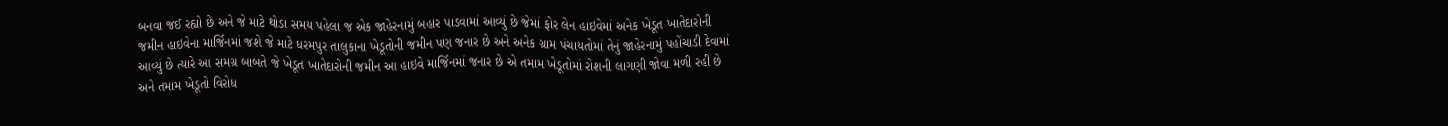બનવા જઈ રહ્યો છે અને જે માટે થોડા સમય પહેલા જ એક જાહેરનામું બહાર પાડવામાં આવ્યું છે જેમાં ફોર લેન હાઇવેમાં અનેક ખેડૂત ખાતેદારોની જમીન હાઇવેના માર્જિનમાં જશે જે માટે ધરમપુર તાલુકાના ખેડૂતોની જમીન પણ જનાર છે અને અનેક ગ્રામ પંચાયતોમાં તેનું જાહેરનામું પહોંચાડી દેવામાં આવ્યું છે ત્યારે આ સમગ્ર બાબતે જે ખેડૂત ખાતેદારોની જમીન આ હાઇવે માર્જિનમાં જનાર છે એ તમામ ખેડૂતોમાં રોશની લાગણી જોવા મળી રહી છે અને તમામ ખેડૂતો વિરોધ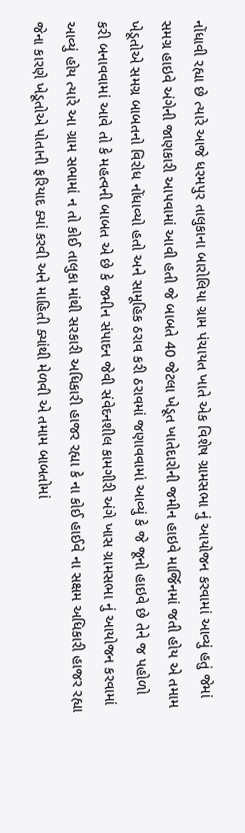નોંધાવી રહ્યા છે ત્યારે આજે ધરમપુર તાલુકાના બારોલિયા ગ્રામ પંચાયત ખાતે એક વિશેષ ગ્રામસભા નું આયોજન કરવામાં આવ્યું હતું જેમાં સમગ્ર હાઇવે અંગેની જાણકારી આપવામાં આવી હતી જે બાબતે 40 જેટલા ખેડૂત ખાતેદારોની જમીન હાઇવે માર્જિનમાં જતી હોય એ તમામ ખેડૂતોએ સમગ્ર બાબતનો વિરોધ નોંધાવ્યો હતો અને સામૂહિક ઠરાવ કરી ઠરાવમાં જણાવવામાં આવ્યું કે જે જૂનો હાઇવે છે તેને જ પહોળો કરી બનાવવામાં આવે તો કે મહત્વની બાબત એ છે કે જમીન સંપાદન જેવી સંવેદનશીલ કામગીરી અંગે ખાસ ગ્રામસભા નું આયોજન કરવામાં આવ્યું હોય ત્યારે આ ગ્રામ સભામાં ન તો કોઈ તાલુકા માંથી સરકારી અધિકારી હાજર રહ્યા કે ના કોઈ હાઈવે ના સક્ષમ અધિકારી હાજર રહ્યા જેના કારણે ખેડૂતોએ પોતાની ફરિયાદ ક્યાં કરવી અને માહિતી ક્યાંથી મેળવી એ તમામ બાબતોમાં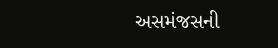અસમંજસની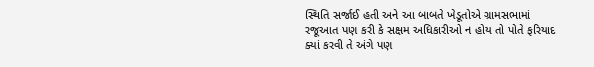સ્થિતિ સર્જાઈ હતી અને આ બાબતે ખેડૂતોએ ગ્રામસભામાં રજૂઆત પણ કરી કે સક્ષમ અધિકારીઓ ન હોય તો પોતે ફરિયાદ ક્યાં કરવી તે અંગે પણ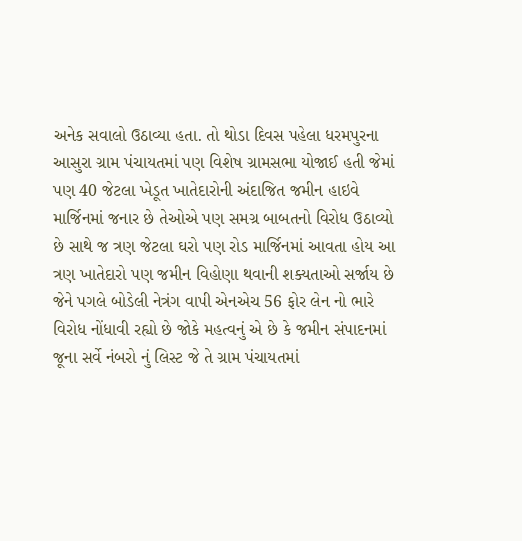અનેક સવાલો ઉઠાવ્યા હતા. તો થોડા દિવસ પહેલા ધરમપુરના આસુરા ગ્રામ પંચાયતમાં પણ વિશેષ ગ્રામસભા યોજાઈ હતી જેમાં પણ 40 જેટલા ખેડૂત ખાતેદારોની અંદાજિત જમીન હાઇવે માર્જિનમાં જનાર છે તેઓએ પણ સમગ્ર બાબતનો વિરોધ ઉઠાવ્યો છે સાથે જ ત્રણ જેટલા ઘરો પણ રોડ માર્જિનમાં આવતા હોય આ ત્રણ ખાતેદારો પણ જમીન વિહોણા થવાની શક્યતાઓ સર્જાય છે જેને પગલે બોડેલી નેત્રંગ વાપી એનએચ 56 ફોર લેન નો ભારે વિરોધ નોંધાવી રહ્યો છે જોકે મહત્વનું એ છે કે જમીન સંપાદનમાં જૂના સર્વે નંબરો નું લિસ્ટ જે તે ગ્રામ પંચાયતમાં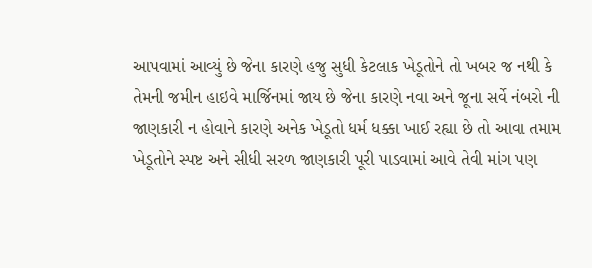આપવામાં આવ્યું છે જેના કારણે હજુ સુધી કેટલાક ખેડૂતોને તો ખબર જ નથી કે તેમની જમીન હાઇવે માર્જિનમાં જાય છે જેના કારણે નવા અને જૂના સર્વે નંબરો ની જાણકારી ન હોવાને કારણે અનેક ખેડૂતો ધર્મ ધક્કા ખાઈ રહ્યા છે તો આવા તમામ ખેડૂતોને સ્પષ્ટ અને સીધી સરળ જાણકારી પૂરી પાડવામાં આવે તેવી માંગ પણ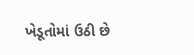ખેડૂતોમાં ઉઠી છે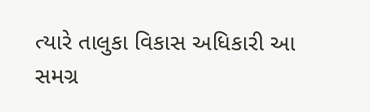ત્યારે તાલુકા વિકાસ અધિકારી આ સમગ્ર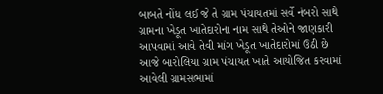બાબતે નોંધ લઈ જે તે ગ્રામ પંચાયતમાં સર્વે નંબરો સાથે ગ્રામના ખેડૂત ખાતેદારોના નામ સાથે તેઓને જાણકારી આપવામાં આવે તેવી માંગ ખેડૂત ખાતેદારોમાં ઉઠી છે આજે બારોલિયા ગ્રામ પંચાયત ખાતે આયોજિત કરવામાં આવેલી ગ્રામસભામાં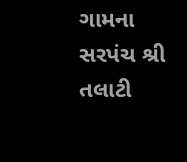ગામના સરપંચ શ્રી તલાટી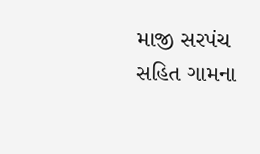માજી સરપંચ સહિત ગામના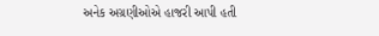અનેક અગ્રણીઓએ હાજરી આપી હતી